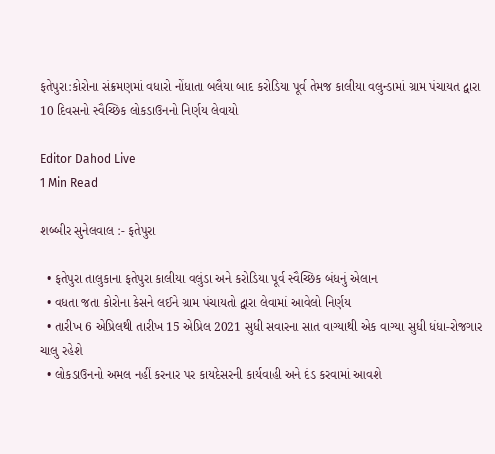ફતેપુરા:કોરોના સંક્રમણમાં વધારો નોંધાતા બલૈયા બાદ કરોડિયા પૂર્વ તેમજ કાલીયા વલુન્ડામાં ગ્રામ પંચાયત દ્વારા 10 દિવસનો સ્વૈચ્છિક લોકડાઉનનો નિર્ણય લેવાયો

Editor Dahod Live
1 Min Read

શબ્બીર સુનેલવાલ :- ફતેપુરા

  • ફતેપુરા તાલુકાના ફતેપુરા કાલીયા વલુંડા અને કરોડિયા પૂર્વ સ્વૈચ્છિક બંધનું એલાન
  • વધતા જતા કોરોના કેસને લઈને ગ્રામ પંચાયતો દ્વારા લેવામાં આવેલો નિર્ણય
  • તારીખ 6 એપ્રિલથી તારીખ 15 એપ્રિલ 2021 સુધી સવારના સાત વાગ્યાથી એક વાગ્યા સુધી ધંધા-રોજગાર ચાલુ રહેશે
  • લોકડાઉનનો અમલ નહીં કરનાર પર કાયદેસરની કાર્યવાહી અને દંડ કરવામાં આવશે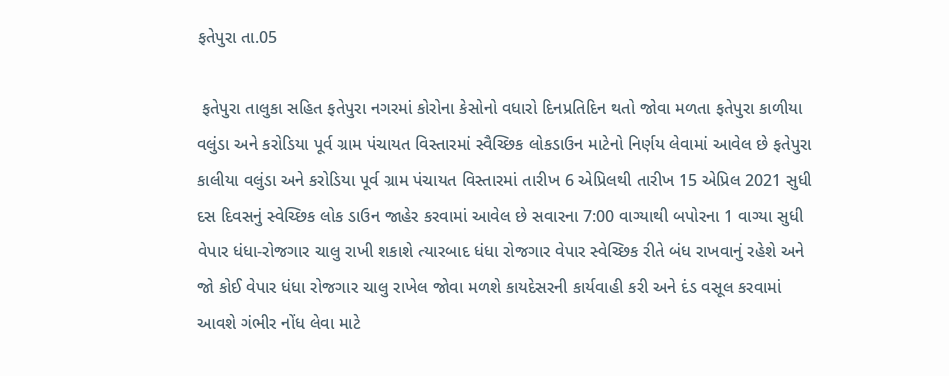ફતેપુરા તા.05

 ફતેપુરા તાલુકા સહિત ફતેપુરા નગરમાં કોરોના કેસોનો વધારો દિનપ્રતિદિન થતો જોવા મળતા ફતેપુરા કાળીયા વલુંડા અને કરોડિયા પૂર્વ ગ્રામ પંચાયત વિસ્તારમાં સ્વૈચ્છિક લોકડાઉન માટેનો નિર્ણય લેવામાં આવેલ છે ફતેપુરા કાલીયા વલુંડા અને કરોડિયા પૂર્વ ગ્રામ પંચાયત વિસ્તારમાં તારીખ 6 એપ્રિલથી તારીખ 15 એપ્રિલ 2021 સુધી દસ દિવસનું સ્વેચ્છિક લોક ડાઉન જાહેર કરવામાં આવેલ છે સવારના 7:00 વાગ્યાથી બપોરના 1 વાગ્યા સુધી વેપાર ધંધા-રોજગાર ચાલુ રાખી શકાશે ત્યારબાદ ધંધા રોજગાર વેપાર સ્વેચ્છિક રીતે બંધ રાખવાનું રહેશે અને જો કોઈ વેપાર ધંધા રોજગાર ચાલુ રાખેલ જોવા મળશે કાયદેસરની કાર્યવાહી કરી અને દંડ વસૂલ કરવામાં આવશે ગંભીર નોંધ લેવા માટે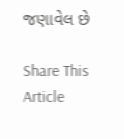જણાવેલ છે

Share This Article